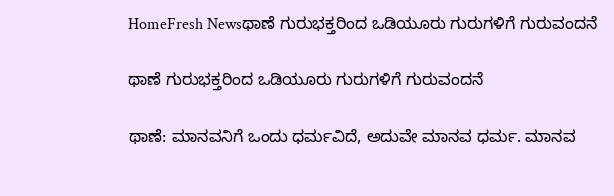HomeFresh Newsಥಾಣೆ ಗುರುಭಕ್ತರಿಂದ ಒಡಿಯೂರು ಗುರುಗಳಿಗೆ ಗುರುವಂದನೆ

ಥಾಣೆ ಗುರುಭಕ್ತರಿಂದ ಒಡಿಯೂರು ಗುರುಗಳಿಗೆ ಗುರುವಂದನೆ

ಥಾಣೆ: ಮಾನವನಿಗೆ ಒಂದು ಧರ್ಮವಿದೆ, ಅದುವೇ ಮಾನವ ಧರ್ಮ. ಮಾನವ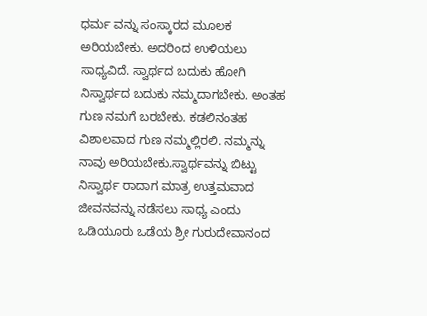ಧರ್ಮ ವನ್ನು ಸಂಸ್ಕಾರದ ಮೂಲಕ ಅರಿಯಬೇಕು. ಅದರಿಂದ ಉಳಿಯಲು ಸಾಧ್ಯವಿದೆ. ಸ್ವಾರ್ಥದ ಬದುಕು ಹೋಗಿ ನಿಸ್ವಾರ್ಥದ ಬದುಕು ನಮ್ಮದಾಗಬೇಕು. ಅಂತಹ ಗುಣ ನಮಗೆ ಬರಬೇಕು. ಕಡಲಿನಂತಹ ವಿಶಾಲವಾದ ಗುಣ ನಮ್ಮಲ್ಲಿರಲಿ. ನಮ್ಮನ್ನು ನಾವು ಅರಿಯಬೇಕು.ಸ್ವಾರ್ಥವನ್ನು ಬಿಟ್ಟು ನಿಸ್ವಾರ್ಥ ರಾದಾಗ ಮಾತ್ರ ಉತ್ತಮವಾದ ಜೀವನವನ್ನು ನಡೆಸಲು ಸಾಧ್ಯ ಎಂದು ಒಡಿಯೂರು ಒಡೆಯ ಶ್ರೀ ಗುರುದೇವಾನಂದ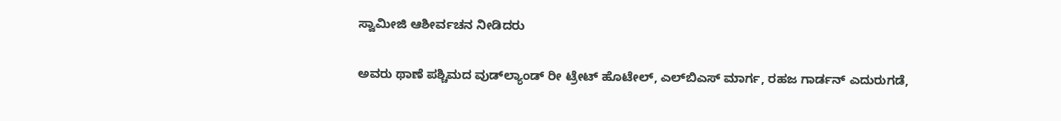ಸ್ವಾಮೀಜಿ ಆಶೀರ್ವಚನ ನೀಡಿದರು

ಅವರು ಥಾಣೆ ಪಶ್ಚಿಮದ ವುಡ್‍ಲ್ಯಾಂಡ್ ರೀ ಟ್ರೇಟ್ ಹೊಟೇಲ್, ಎಲ್‍ಬಿಎಸ್ ಮಾರ್ಗ, ರಹಜ ಗಾರ್ಡನ್ ಎದುರುಗಡೆ,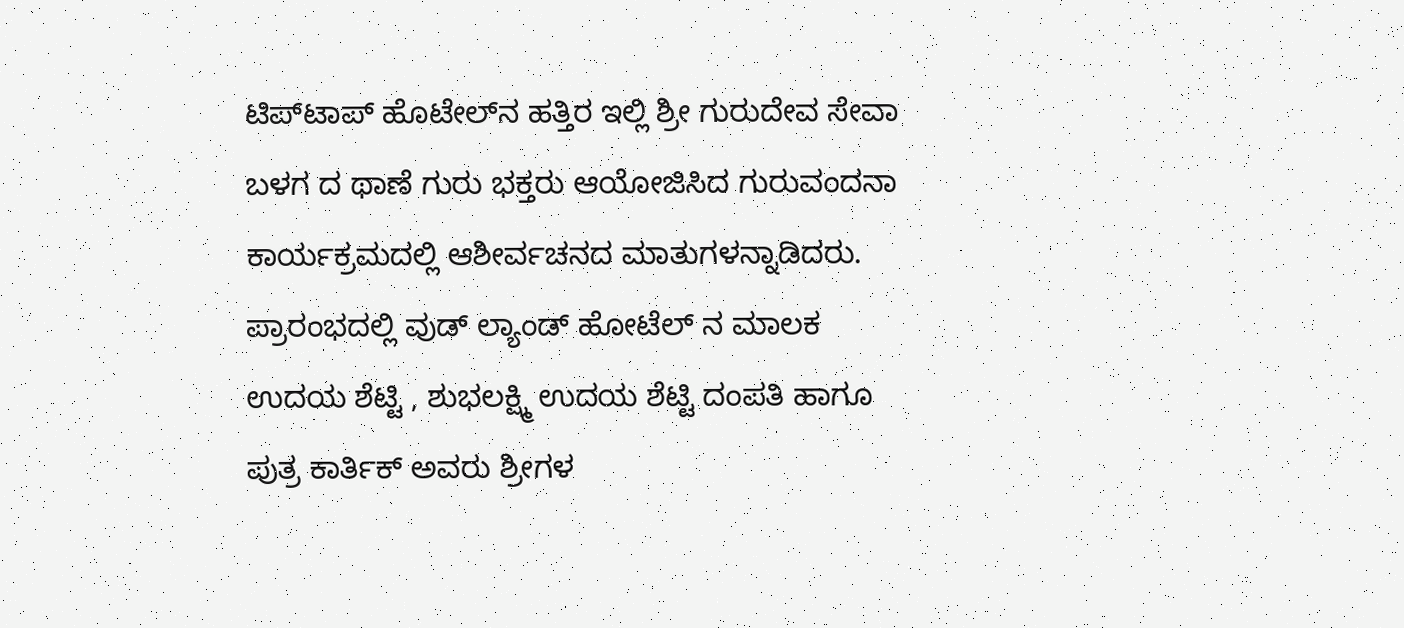ಟಿಪ್‍ಟಾಪ್ ಹೊಟೇಲ್‍ನ ಹತ್ತಿರ ಇಲ್ಲಿ ಶ್ರೀ ಗುರುದೇವ ಸೇವಾ ಬಳಗ ದ ಥಾಣೆ ಗುರು ಭಕ್ತರು ಆಯೋಜಿಸಿದ ಗುರುವಂದನಾ ಕಾರ್ಯಕ್ರಮದಲ್ಲಿ ಆಶೀರ್ವಚನದ ಮಾತುಗಳನ್ನಾಡಿದರು. ಪ್ರಾರಂಭದಲ್ಲಿ ವುಡ್ ಲ್ಯಾಂಡ್ ಹೋಟೆಲ್ ನ ಮಾಲಕ ಉದಯ ಶೆಟ್ಟಿ , ಶುಭಲಕ್ಷ್ಮಿ ಉದಯ ಶೆಟ್ಟಿ ದಂಪತಿ ಹಾಗೂ ಪುತ್ರ ಕಾರ್ತಿಕ್ ಅವರು ಶ್ರೀಗಳ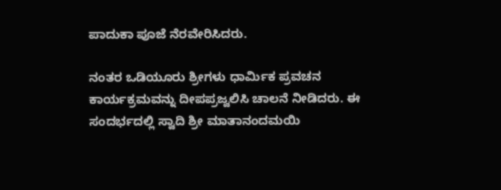ಪಾದುಕಾ ಪೂಜೆ ನೆರವೇರಿಸಿದರು.

ನಂತರ ಒಡಿಯೂರು ಶ್ರೀಗಳು ಧಾರ್ಮಿಕ ಪ್ರವಚನ ಕಾರ್ಯಕ್ರಮವನ್ನು ದೀಪಪ್ರಜ್ವಲಿಸಿ ಚಾಲನೆ ನೀಡಿದರು. ಈ ಸಂದರ್ಭದಲ್ಲಿ ಸ್ವಾದಿ ಶ್ರೀ ಮಾತಾನಂದಮಯಿ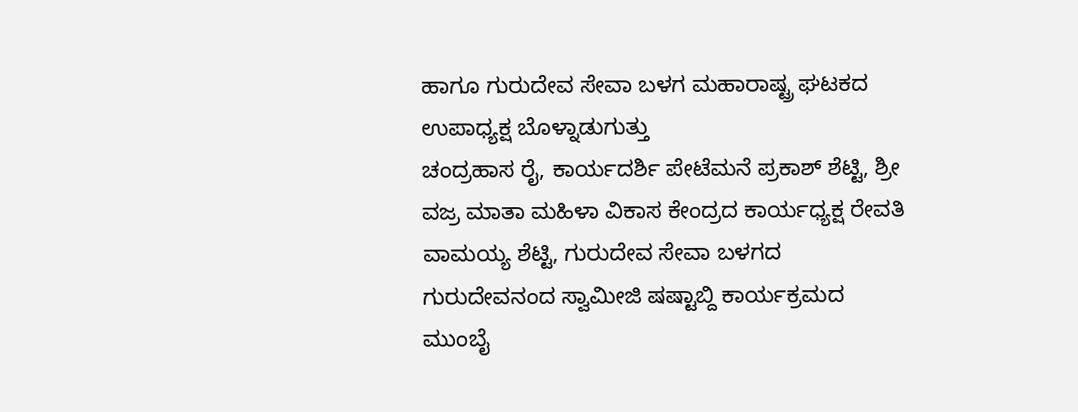ಹಾಗೂ ಗುರುದೇವ ಸೇವಾ ಬಳಗ ಮಹಾರಾಷ್ಟ್ರ ಘಟಕದ ಉಪಾಧ್ಯಕ್ಷ ಬೊಳ್ನಾಡುಗುತ್ತು
ಚಂದ್ರಹಾಸ ರೈ, ಕಾರ್ಯದರ್ಶಿ ಪೇಟೆಮನೆ ಪ್ರಕಾಶ್ ಶೆಟ್ಟಿ, ಶ್ರೀ ವಜ್ರ ಮಾತಾ ಮಹಿಳಾ ವಿಕಾಸ ಕೇಂದ್ರದ ಕಾರ್ಯಧ್ಯಕ್ಷ ರೇವತಿ ವಾಮಯ್ಯ ಶೆಟ್ಟಿ, ಗುರುದೇವ ಸೇವಾ ಬಳಗದ ಗುರುದೇವನಂದ ಸ್ವಾಮೀಜಿ ಷಷ್ಟಾಬ್ದಿ ಕಾರ್ಯಕ್ರಮದ ಮುಂಬೈ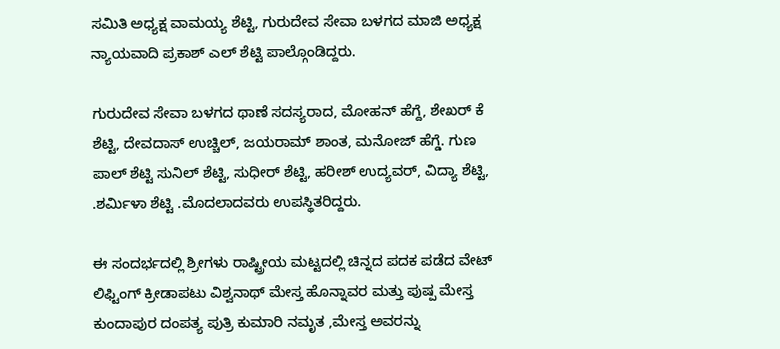ಸಮಿತಿ ಅಧ್ಯಕ್ಷ ವಾಮಯ್ಯ ಶೆಟ್ಟಿ, ಗುರುದೇವ ಸೇವಾ ಬಳಗದ ಮಾಜಿ ಅಧ್ಯಕ್ಷ ನ್ಯಾಯವಾದಿ ಪ್ರಕಾಶ್ ಎಲ್ ಶೆಟ್ಟಿ ಪಾಲ್ಗೊಂಡಿದ್ದರು.

ಗುರುದೇವ ಸೇವಾ ಬಳಗದ ಥಾಣೆ ಸದಸ್ಯರಾದ, ಮೋಹನ್ ಹೆಗ್ದೆ, ಶೇಖರ್ ಕೆ ಶೆಟ್ಟಿ, ದೇವದಾಸ್ ಉಚ್ಚಿಲ್, ಜಯರಾಮ್ ಶಾಂತ, ಮನೋಜ್ ಹೆಗ್ಡೆ. ಗುಣ ಪಾಲ್ ಶೆಟ್ಟಿ ಸುನಿಲ್ ಶೆಟ್ಟಿ, ಸುಧೀರ್ ಶೆಟ್ಟಿ, ಹರೀಶ್ ಉದ್ಯವರ್, ವಿದ್ಯಾ ಶೆಟ್ಟಿ, .ಶರ್ಮಿಳಾ ಶೆಟ್ಟಿ .ಮೊದಲಾದವರು ಉಪಸ್ಥಿತರಿದ್ದರು.

ಈ ಸಂದರ್ಭದಲ್ಲಿ ಶ್ರೀಗಳು ರಾಷ್ಟ್ರೀಯ ಮಟ್ಟದಲ್ಲಿ ಚಿನ್ನದ ಪದಕ ಪಡೆದ ವೇಟ್ ಲಿಫ್ಟಿಂಗ್ ಕ್ರೀಡಾಪಟು ವಿಶ್ವನಾಥ್ ಮೇಸ್ತ ಹೊನ್ನಾವರ ಮತ್ತು ಪುಷ್ಪ ಮೇಸ್ತ ಕುಂದಾಪುರ ದಂಪತ್ಯ ಪುತ್ರಿ ಕುಮಾರಿ ನಮೃತ ,ಮೇಸ್ತ ಅವರನ್ನು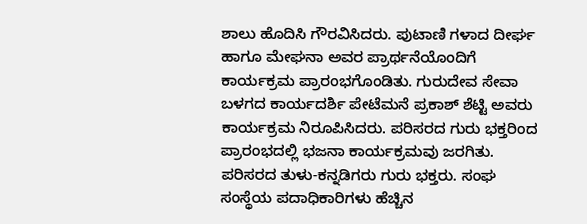ಶಾಲು ಹೊದಿಸಿ ಗೌರವಿಸಿದರು. ಪುಟಾಣಿ ಗಳಾದ ದೀರ್ಘ ಹಾಗೂ ಮೇಘನಾ ಅವರ ಪ್ರಾರ್ಥನೆಯೊಂದಿಗೆ ಕಾರ್ಯಕ್ರಮ ಪ್ರಾರಂಭಗೊಂಡಿತು. ಗುರುದೇವ ಸೇವಾ ಬಳಗದ ಕಾರ್ಯದರ್ಶಿ ಪೇಟೆಮನೆ ಪ್ರಕಾಶ್ ಶೆಟ್ಟಿ ಅವರು ಕಾರ್ಯಕ್ರಮ ನಿರೂಪಿಸಿದರು. ಪರಿಸರದ ಗುರು ಭಕ್ತರಿಂದ ಪ್ರಾರಂಭದಲ್ಲಿ ಭಜನಾ ಕಾರ್ಯಕ್ರಮವು ಜರಗಿತು. ಪರಿಸರದ ತುಳು-ಕನ್ನಡಿಗರು ಗುರು ಭಕ್ತರು. ಸಂಘ ಸಂಸ್ಥೆಯ ಪದಾಧಿಕಾರಿಗಳು ಹೆಚ್ಚಿನ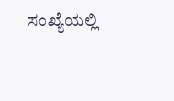ಸಂಖ್ಯೆಯಲ್ಲಿ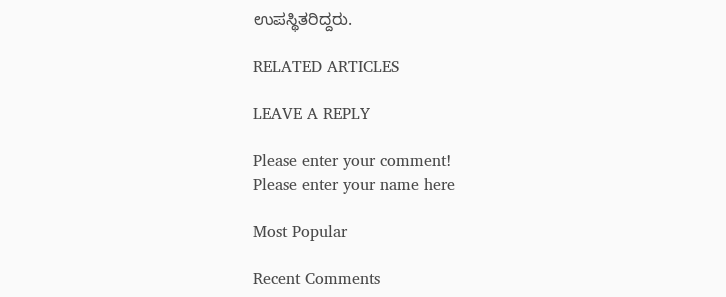ಉಪಸ್ಥಿತರಿದ್ದರು.

RELATED ARTICLES

LEAVE A REPLY

Please enter your comment!
Please enter your name here

Most Popular

Recent Comments